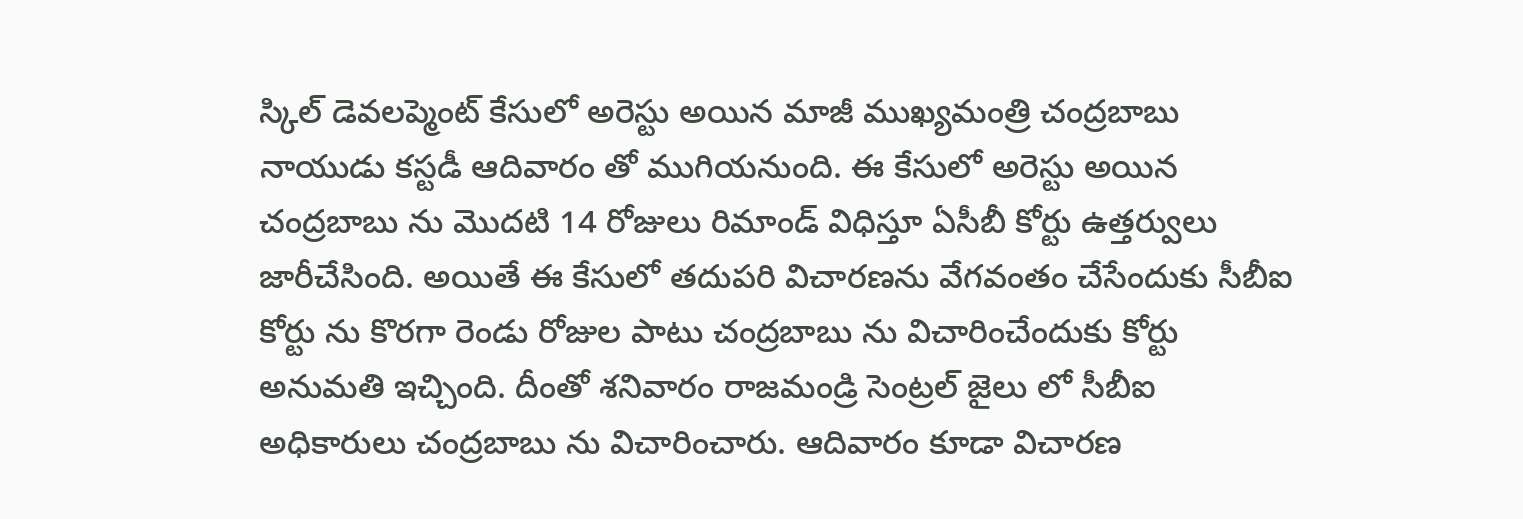స్కిల్ డెవలప్మెంట్ కేసులో అరెస్టు అయిన మాజీ ముఖ్యమంత్రి చంద్రబాబు నాయుడు కస్టడీ ఆదివారం తో ముగియనుంది. ఈ కేసులో అరెస్టు అయిన చంద్రబాబు ను మొదటి 14 రోజులు రిమాండ్ విధిస్తూ ఏసీబీ కోర్టు ఉత్తర్వులు జారీచేసింది. అయితే ఈ కేసులో తదుపరి విచారణను వేగవంతం చేసేందుకు సీబీఐ కోర్టు ను కొరగా రెండు రోజుల పాటు చంద్రబాబు ను విచారించేందుకు కోర్టు అనుమతి ఇచ్చింది. దీంతో శనివారం రాజమండ్రి సెంట్రల్ జైలు లో సీబీఐ అధికారులు చంద్రబాబు ను విచారించారు. ఆదివారం కూడా విచారణ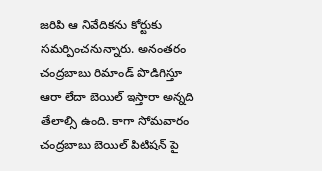జరిపి ఆ నివేదికను కోర్టుకు సమర్పించనున్నారు. అనంతరం చంద్రబాబు రిమాండ్ పొడిగిస్తూ ఆరా లేదా బెయిల్ ఇస్తారా అన్నది తేలాల్సి ఉంది. కాగా సోమవారం చంద్రబాబు బెయిల్ పిటిషన్ పై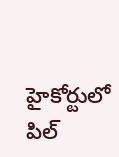హైకోర్టులో పిల్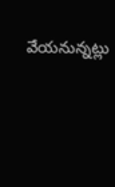వేయనున్నట్లు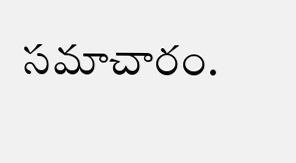సమాచారం.